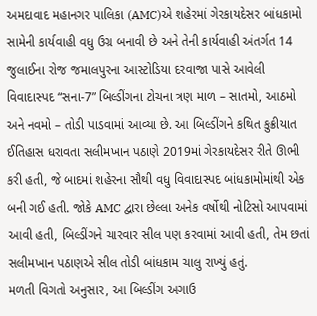અમદાવાદ મહાનગર પાલિકા (AMC)એ શહેરમાં ગેરકાયદેસર બાંધકામો સામેની કાર્યવાહી વધુ ઉગ્ર બનાવી છે અને તેની કાર્યવાહી અંતર્ગત 14 જુલાઈના રોજ જમાલપુરના આસ્ટોડિયા દરવાજા પાસે આવેલી વિવાદાસ્પદ “સના-7” બિલ્ડીંગના ટોચના ત્રણ માળ – સાતમો, આઠમો અને નવમો – તોડી પાડવામાં આવ્યા છે. આ બિલ્ડીંગને કથિત કુક્રીયાત ઈતિહાસ ધરાવતા સલીમખાન પઠાણે 2019માં ગેરકાયદેસર રીતે ઊભી કરી હતી, જે બાદમાં શહેરના સૌથી વધુ વિવાદાસ્પદ બાંધકામોમાંથી એક બની ગઈ હતી. જોકે AMC દ્વારા છેલ્લા અનેક વર્ષોથી નોટિસો આપવામાં આવી હતી, બિલ્ડીંગને ચારવાર સીલ પણ કરવામાં આવી હતી, તેમ છતાં સલીમખાન પઠાણએ સીલ તોડી બાંધકામ ચાલુ રાખ્યું હતું.
મળતી વિગતો અનુસાર, આ બિલ્ડીંગ અગાઉ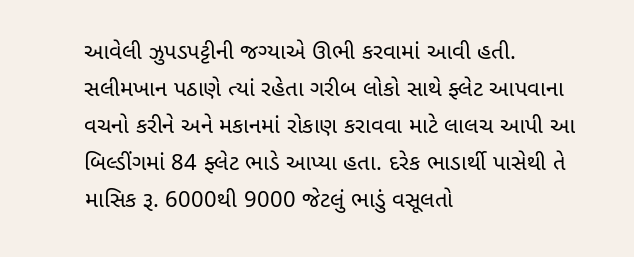આવેલી ઝુપડપટ્ટીની જગ્યાએ ઊભી કરવામાં આવી હતી. સલીમખાન પઠાણે ત્યાં રહેતા ગરીબ લોકો સાથે ફ્લેટ આપવાના વચનો કરીને અને મકાનમાં રોકાણ કરાવવા માટે લાલચ આપી આ બિલ્ડીંગમાં 84 ફ્લેટ ભાડે આપ્યા હતા. દરેક ભાડાર્થી પાસેથી તે માસિક રૂ. 6000થી 9000 જેટલું ભાડું વસૂલતો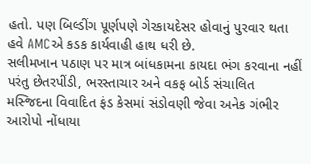હતો. પણ બિલ્ડીંગ પૂર્ણપણે ગેરકાયદેસર હોવાનું પુરવાર થતા હવે AMCએ કડક કાર્યવાહી હાથ ધરી છે.
સલીમખાન પઠાણ પર માત્ર બાંધકામના કાયદા ભંગ કરવાના નહીં પરંતુ છેતરપીંડી, ભરસ્તાચાર અને વકફ બોર્ડ સંચાલિત મસ્જિદના વિવાદિત ફંડ કેસમાં સંડોવણી જેવા અનેક ગંભીર આરોપો નોંધાયા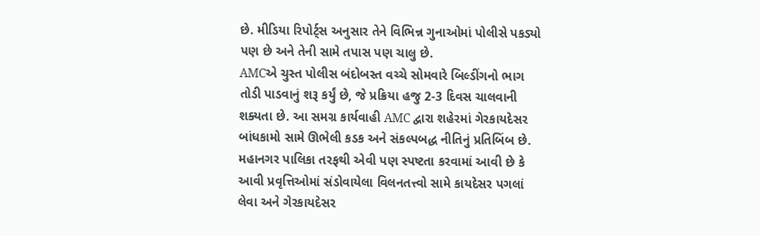છે. મીડિયા રિપોર્ટ્સ અનુસાર તેને વિભિન્ન ગુનાઓમાં પોલીસે પકડ્યો પણ છે અને તેની સામે તપાસ પણ ચાલુ છે.
AMCએ ચુસ્ત પોલીસ બંદોબસ્ત વચ્ચે સોમવારે બિલ્ડીંગનો ભાગ તોડી પાડવાનું શરૂ કર્યું છે, જે પ્રક્રિયા હજુ 2-3 દિવસ ચાલવાની શક્યતા છે. આ સમગ્ર કાર્યવાહી AMC દ્વારા શહેરમાં ગેરકાયદેસર બાંધકામો સામે ઊભેલી કડક અને સંકલ્પબદ્ધ નીતિનું પ્રતિબિંબ છે. મહાનગર પાલિકા તરફથી એવી પણ સ્પષ્ટતા કરવામાં આવી છે કે આવી પ્રવૃત્તિઓમાં સંડોવાયેલા વિલનતત્ત્વો સામે કાયદેસર પગલાં લેવા અને ગેરકાયદેસર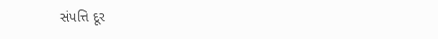સંપત્તિ દૂર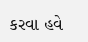કરવા હવે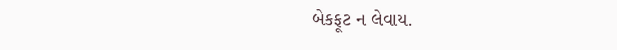બેકફૂટ ન લેવાય.